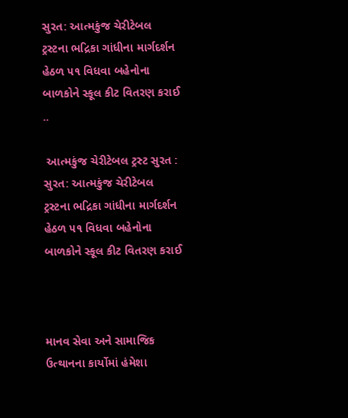સુરત: આત્મકુંજ ચેરીટેબલ ટ્રસ્ટના ભદ્રિકા ગાંધીના માર્ગદર્શન હેઠળ ૫૧ વિધવા બહેનોના બાળકોને સ્કૂલ કીટ વિતરણ કરાઈ ..

 આત્મકુંજ ચેરીટેબલ ટ્રસ્ટ સુરત : સુરત: આત્મકુંજ ચેરીટેબલ ટ્રસ્ટના ભદ્રિકા ગાંધીના માર્ગદર્શન હેઠળ ૫૧ વિધવા બહેનોના બાળકોને સ્કૂલ કીટ વિતરણ કરાઈ



માનવ સેવા અને સામાજિક ઉત્થાનના કાર્યોમાં હંમેશા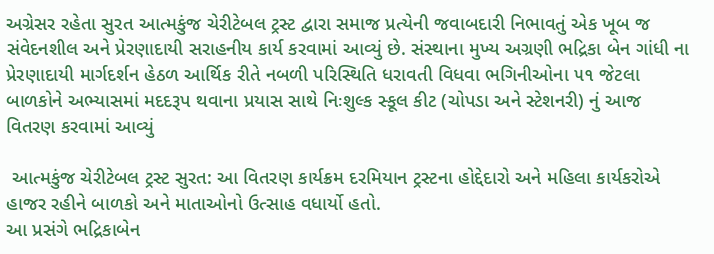અગ્રેસર રહેતા સુરત આત્મકુંજ ચેરીટેબલ ટ્રસ્ટ દ્વારા સમાજ પ્રત્યેની જવાબદારી નિભાવતું એક ખૂબ જ સંવેદનશીલ અને પ્રેરણાદાયી સરાહનીય કાર્ય કરવામાં આવ્યું છે. સંસ્થાના મુખ્ય અગ્રણી ભદ્રિકા બેન ગાંધી ના પ્રેરણાદાયી માર્ગદર્શન હેઠળ આર્થિક રીતે નબળી પરિસ્થિતિ ધરાવતી વિધવા ભગિનીઓના ૫૧ જેટલા બાળકોને અભ્યાસમાં મદદરૂપ થવાના પ્રયાસ સાથે નિઃશુલ્ક સ્કૂલ કીટ (ચોપડા અને સ્ટેશનરી) નું આજ વિતરણ કરવામાં આવ્યું

 આત્મકુંજ ચેરીટેબલ ટ્રસ્ટ સુરત: આ વિતરણ કાર્યક્રમ દરમિયાન ટ્રસ્ટના હોદ્દેદારો અને મહિલા કાર્યકરોએ હાજર રહીને બાળકો અને માતાઓનો ઉત્સાહ વધાર્યો હતો.
આ પ્રસંગે ભદ્રિકાબેન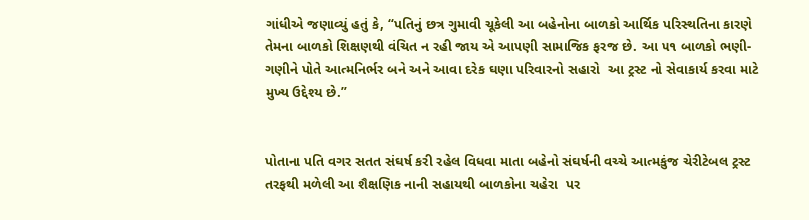ગાંધીએ જણાવ્યું હતું કે, “પતિનું છત્ર ગુમાવી ચૂકેલી આ બહેનોના બાળકો આર્થિક પરિસ્થતિના કારણે તેમના બાળકો શિક્ષણથી વંચિત ન રહી જાય એ આપણી સામાજિક ફરજ છે. આ ૫૧ બાળકો ભણી-ગણીને પોતે આત્મનિર્ભર બને અને આવા દરેક ઘણા પરિવારનો સહારો  આ ટ્રસ્ટ નો સેવાકાર્ય કરવા માટે મુખ્ય ઉદ્દેશ્ય છે.”


પોતાના પતિ વગર સતત સંઘર્ષ કરી રહેલ વિધવા માતા બહેનો સંઘર્ષની વચ્ચે આત્મકુંજ ચેરીટેબલ ટ્રસ્ટ તરફથી મળેલી આ શૈક્ષણિક નાની સહાયથી બાળકોના ચહેરા  પર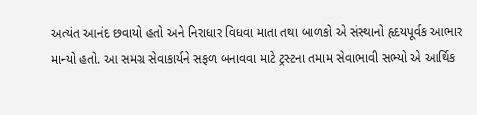અત્યંત આનંદ છવાયો હતો અને નિરાધાર વિધવા માતા તથા બાળકો એ સંસ્થાનો હૃદયપૂર્વક આભાર માન્યો હતો. આ સમગ્ર સેવાકાર્યને સફળ બનાવવા માટે ટ્રસ્ટના તમામ સેવાભાવી સભ્યો એ આર્થિક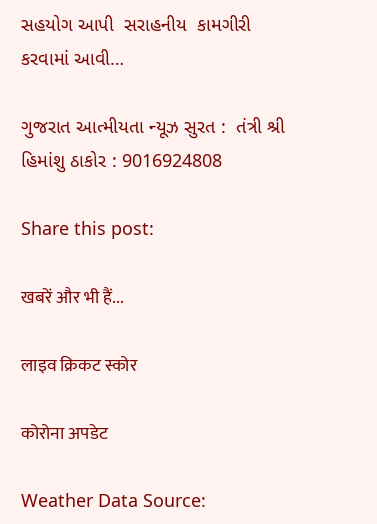સહયોગ આપી  સરાહનીય  કામગીરી કરવામાં આવી…

ગુજરાત આત્મીયતા ન્યૂઝ સુરત :  તંત્રી શ્રી હિમાંશુ ઠાકોર : 9016924808

Share this post:

खबरें और भी हैं...

लाइव क्रिकट स्कोर

कोरोना अपडेट

Weather Data Source: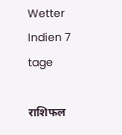Wetter Indien 7 tage

राशिफल